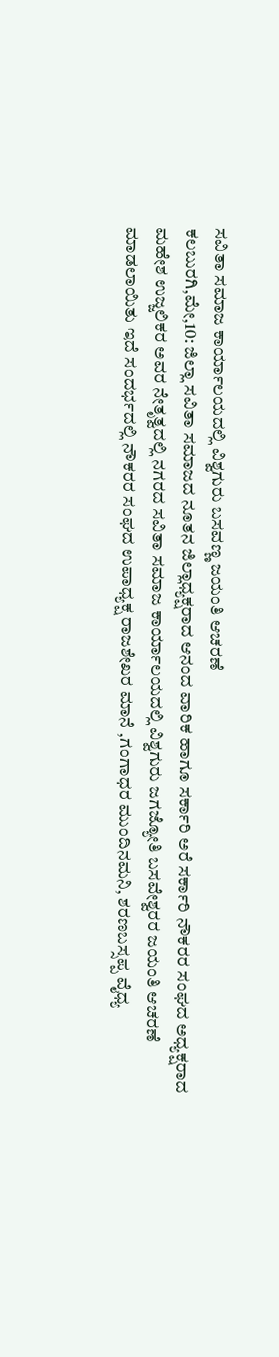ಸವಿತಾ ಸಮಾಜ ಕಾರ್ಯಾಲಯದಲ್ಲಿ ವಿಶ್ವಗುರು ಬಸವಣ್ಣ ಜಯಂತಿ ಆಚರಣೆ
ಕಲಬುರಗಿ,ಮೇ,10: ಜಿಲ್ಲಾ ಸವಿತಾ ಸಮಾಜದ ನೂತನ ಜಿಲ್ಲಾಧ್ಯಕ್ಷರಾದ ಆನಂದ ವಾರಿಕ ಹಾಗೂ ಸರ್ಕಾರಿ ಅರೆ ಸರ್ಕಾರಿ ನೌಕರರ ಸಂಘದ ಅಧ್ಯಕ್ಷರಾದ ಮಹೇಶ ಉಜ್ಜಲಿಕರ ಅವರ ನೇತೃತ್ವದಲ್ಲಿ ನಗರದ ಸವಿತಾ ಸಮಾಜ ಕಾರ್ಯಾಲಯದಲ್ಲಿ ವಿಶ್ವಗುರು ಜಗಜ್ಯೋತಿ ಬಸವೇಶ್ವರರ ಜಯಂತಿ ಆಚರಣೆ ಮಾಡಲಾಯಿತು ಇದೆ ಸಂದರ್ಭದಲ್ಲಿ ನೌಕರರ ಸಂಘದ ಉಪಾಧ್ಯಕ್ಷ ರಾಜಶೇಖರ ಮಾನೆ ,ಗಂಗಾಧರ ಮುಂದಿನಮನಿ, ಶರಣಬಸ್ಸಪ್ಪ ವೈಧ್ಯ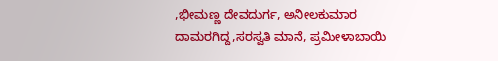,ಭೀಮಣ್ಣ ದೇವದುರ್ಗ, ಅನೀಲಕುಮಾರ ದಾಮರಗಿದ್ದ,ಸರಸ್ವತಿ ಮಾನೆ, ಪ್ರಮೀಳಾಬಾಯಿ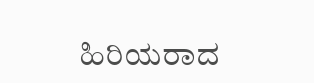ಹಿರಿಯರಾದ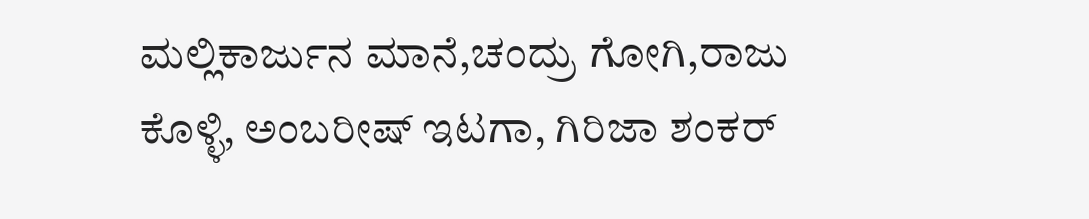ಮಲ್ಲಿಕಾರ್ಜುನ ಮಾನೆ,ಚಂದ್ರು ಗೋಗಿ,ರಾಜು ಕೊಳ್ಳಿ, ಅಂಬರೀಷ್ ಇಟಗಾ, ಗಿರಿಜಾ ಶಂಕರ್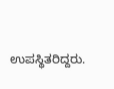ಉಪಸ್ಥಿತರಿದ್ದರು.